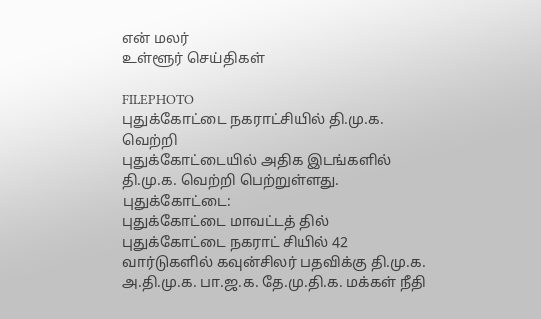என் மலர்
உள்ளூர் செய்திகள்

FILEPHOTO
புதுக்கோட்டை நகராட்சியில் தி.மு.க. வெற்றி
புதுக்கோட்டையில் அதிக இடங்களில் தி.மு.க. வெற்றி பெற்றுள்ளது.
புதுக்கோட்டை:
புதுக்கோட்டை மாவட்டத் தில் புதுக்கோட்டை நகராட் சியில் 42 வார்டுகளில் கவுன்சிலர் பதவிக்கு தி.மு.க. அ.தி.மு.க. பா.ஜ.க. தே.மு.தி.க. மக்கள் நீதி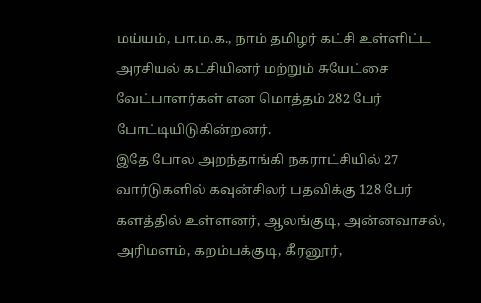மய்யம், பா.ம.க., நாம் தமிழர் கட்சி உள்ளிட்ட அரசியல் கட்சியினர் மற்றும் சுயேட்சை வேட்பாளர்கள் என மொத்தம் 282 பேர் போட்டியிடுகின்றனர்.
இதே போல அறந்தாங்கி நகராட்சியில் 27 வார்டுகளில் கவுன்சிலர் பதவிக்கு 128 பேர் களத்தில் உள்ளனர், ஆலங்குடி, அன்னவாசல், அரிமளம், கறம்பக்குடி, கீரனூர்,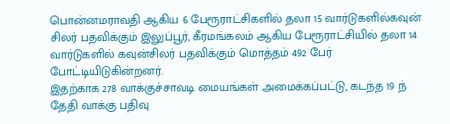பொன்னமராவதி ஆகிய 6 பேரூராட்சிகளில் தலா 15 வார்டுகளில்கவுன் சிலர் பதவிக்கும் இலுப்பூர், கீரமங்கலம் ஆகிய பேரூராட்சியில் தலா 14 வார்டுகளில் கவுன்சிலர் பதவிக்கும் மொத்தம் 492 பேர் போட்டியிடுகின்றனர்.
இதற்காக 278 வாக்குச்சாவடி மையங்கள் அமைக்கப்பட்டு, கடந்த 19 ந் தேதி வாக்கு பதிவு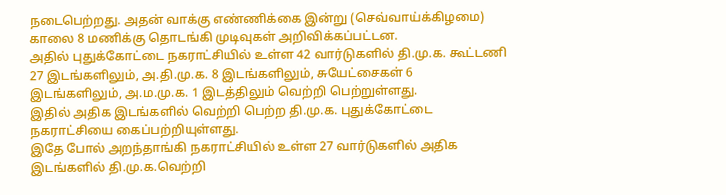நடைபெற்றது. அதன் வாக்கு எண்ணிக்கை இன்று (செவ்வாய்க்கிழமை) காலை 8 மணிக்கு தொடங்கி முடிவுகள் அறிவிக்கப்பட்டன.
அதில் புதுக்கோட்டை நகராட்சியில் உள்ள 42 வார்டுகளில் தி.மு.க. கூட்டணி 27 இடங்களிலும், அ.தி.மு.க. 8 இடங்களிலும், சுயேட்சைகள் 6 இடங்களிலும், அ.ம.மு.க. 1 இடத்திலும் வெற்றி பெற்றுள்ளது.
இதில் அதிக இடங்களில் வெற்றி பெற்ற தி.மு.க. புதுக்கோட்டை நகராட்சியை கைப்பற்றியுள்ளது.
இதே போல் அறந்தாங்கி நகராட்சியில் உள்ள 27 வார்டுகளில் அதிக இடங்களில் தி.மு.க.வெற்றி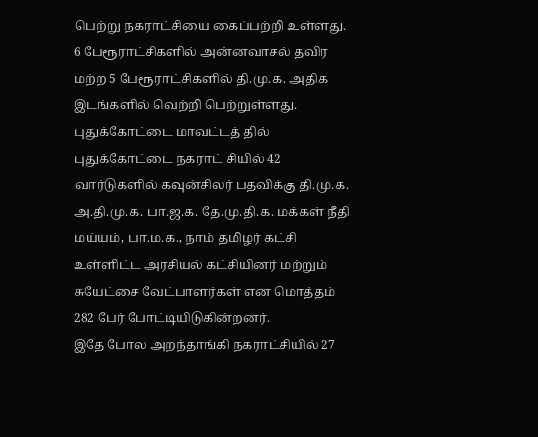பெற்று நகராட்சியை கைப்பற்றி உள்ளது.
6 பேரூராட்சிகளில் அன்னவாசல் தவிர மற்ற 5 பேரூராட்சிகளில் தி.மு.க. அதிக இடங்களில் வெற்றி பெற்றுள்ளது.
புதுக்கோட்டை மாவட்டத் தில் புதுக்கோட்டை நகராட் சியில் 42 வார்டுகளில் கவுன்சிலர் பதவிக்கு தி.மு.க. அ.தி.மு.க. பா.ஜ.க. தே.மு.தி.க. மக்கள் நீதி மய்யம், பா.ம.க., நாம் தமிழர் கட்சி உள்ளிட்ட அரசியல் கட்சியினர் மற்றும் சுயேட்சை வேட்பாளர்கள் என மொத்தம் 282 பேர் போட்டியிடுகின்றனர்.
இதே போல அறந்தாங்கி நகராட்சியில் 27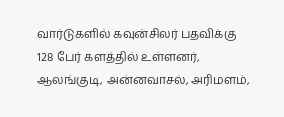வார்டுகளில் கவுன்சிலர் பதவிக்கு 128 பேர் களத்தில் உள்ளனர், ஆலங்குடி, அன்னவாசல், அரிமளம்,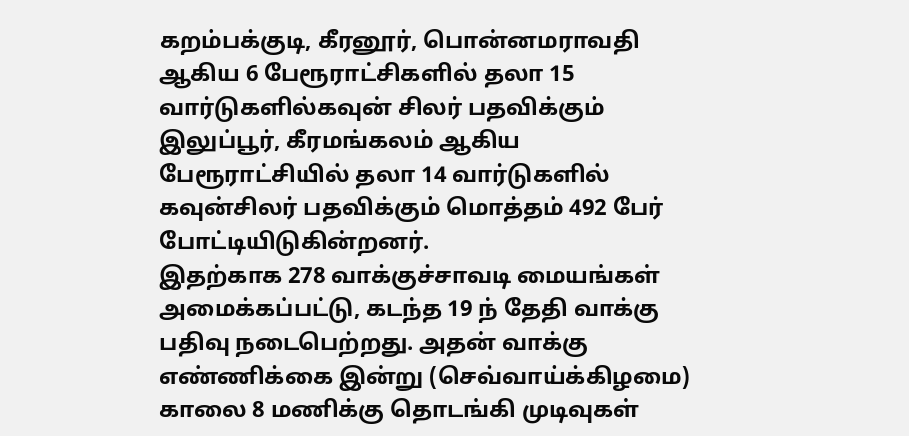கறம்பக்குடி, கீரனூர், பொன்னமராவதி ஆகிய 6 பேரூராட்சிகளில் தலா 15 வார்டுகளில்கவுன் சிலர் பதவிக்கும் இலுப்பூர், கீரமங்கலம் ஆகிய பேரூராட்சியில் தலா 14 வார்டுகளில் கவுன்சிலர் பதவிக்கும் மொத்தம் 492 பேர் போட்டியிடுகின்றனர்.
இதற்காக 278 வாக்குச்சாவடி மையங்கள் அமைக்கப்பட்டு, கடந்த 19 ந் தேதி வாக்கு பதிவு நடைபெற்றது. அதன் வாக்கு எண்ணிக்கை இன்று (செவ்வாய்க்கிழமை) காலை 8 மணிக்கு தொடங்கி முடிவுகள்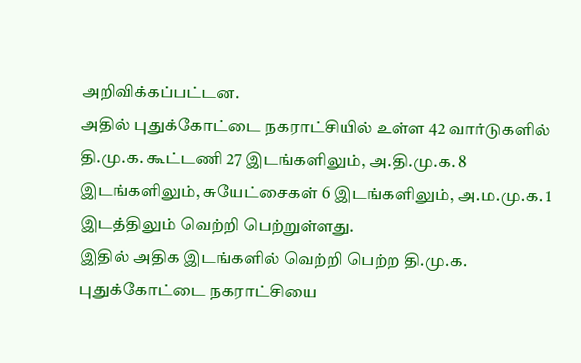அறிவிக்கப்பட்டன.
அதில் புதுக்கோட்டை நகராட்சியில் உள்ள 42 வார்டுகளில் தி.மு.க. கூட்டணி 27 இடங்களிலும், அ.தி.மு.க. 8 இடங்களிலும், சுயேட்சைகள் 6 இடங்களிலும், அ.ம.மு.க. 1 இடத்திலும் வெற்றி பெற்றுள்ளது.
இதில் அதிக இடங்களில் வெற்றி பெற்ற தி.மு.க. புதுக்கோட்டை நகராட்சியை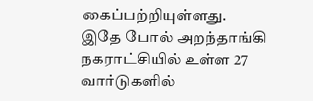கைப்பற்றியுள்ளது.
இதே போல் அறந்தாங்கி நகராட்சியில் உள்ள 27 வார்டுகளில்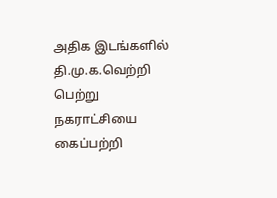அதிக இடங்களில் தி.மு.க.வெற்றி பெற்று நகராட்சியை கைப்பற்றி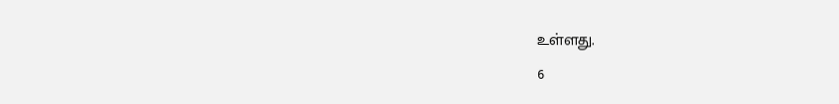உள்ளது.
6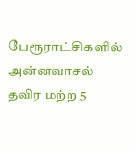பேரூராட்சிகளில் அன்னவாசல் தவிர மற்ற 5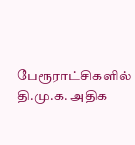பேரூராட்சிகளில் தி.மு.க. அதிக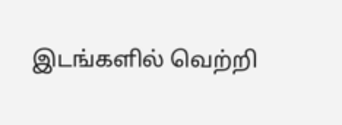இடங்களில் வெற்றி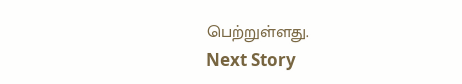பெற்றுள்ளது.
Next Story